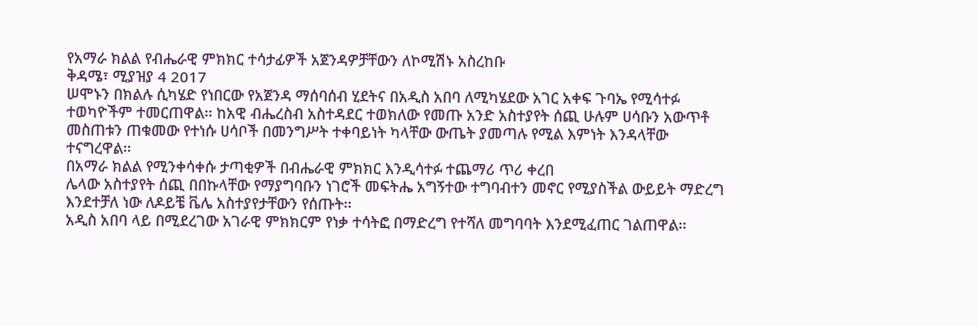የአማራ ክልል የብሔራዊ ምክክር ተሳታፊዎች አጀንዳዎቻቸውን ለኮሚሽኑ አስረከቡ
ቅዳሜ፣ ሚያዝያ 4 2017
ሠሞኑን በክልሉ ሲካሄድ የነበርው የአጀንዳ ማሰባሰብ ሂደትና በአዲስ አበባ ለሚካሄደው አገር አቀፍ ጉባኤ የሚሳተፉ ተወካዮችም ተመርጠዋል፡፡ ከአዊ ብሔረስብ አስተዳደር ተወክለው የመጡ አንድ አስተያየት ሰጪ ሁሉም ሀሳቡን አውጥቶ መስጠቱን ጠቁመው የተነሱ ሀሳቦች በመንግሥት ተቀባይነት ካላቸው ውጤት ያመጣሉ የሚል እምነት እንዳላቸው ተናግረዋል፡፡
በአማራ ክልል የሚንቀሳቀሱ ታጣቂዎች በብሔራዊ ምክክር እንዲሳተፉ ተጨማሪ ጥሪ ቀረበ
ሌላው አስተያየት ሰጪ በበኩላቸው የማያግባቡን ነገሮች መፍትሔ አግኝተው ተግባብተን መኖር የሚያስችል ውይይት ማድረግ እንደተቻለ ነው ለዶይቼ ቬሌ አስተያየታቸውን የሰጡት፡፡
አዲስ አበባ ላይ በሚደረገው አገራዊ ምክክርም የነቃ ተሳትፎ በማድረግ የተሻለ መግባባት እንደሚፈጠር ገልጠዋል፡፡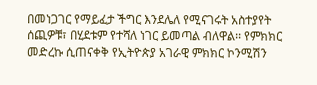በመነጋገር የማይፈታ ችግር እንደሌለ የሚናገሩት አስተያየት ሰጪዎቹ፣ በሂደቱም የተሻለ ነገር ይመጣል ብለዋል፡፡ የምክክር መድረኩ ሲጠናቀቅ የኢትዮጵያ አገራዊ ምክክር ኮንሚሽን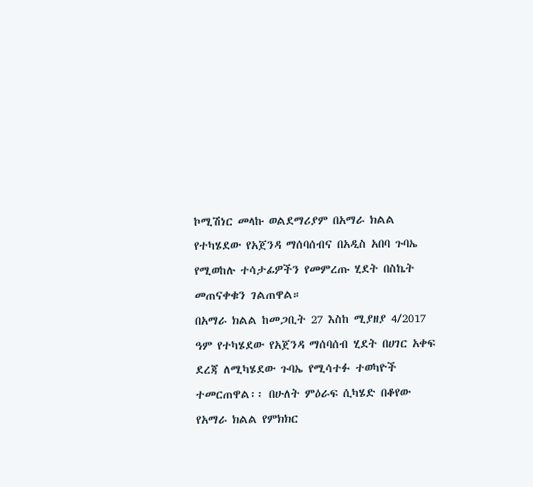ኮሚሽነር መላኩ ወልደማሪያም በአማራ ክልል የተካሄደው የአጀንዳ ማሰባሰብና በአዲስ አበባ ጉባኤ የሚወከሉ ተሳታፊዎችን የመምረጡ ሂደት በስኬት መጠናቀቁን ገልጠዋል።
በአማራ ክልል ከመጋቢት 27 እስከ ሚያዘያ 4/2017 ዓም የተካሄደው የአጀንዳ ማሰባሰብ ሂደት በሀገር አቀፍ ደረጃ ለሚካሄደው ጉባኤ የሚሳተፉ ተወካዮች ተመርጠዋል፡፡ በሁለት ምዕራፍ ሲካሄድ በቆየው የአማራ ክልል የምክክር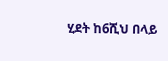ሂደት ከ6ሺህ በላይ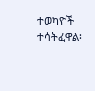ተወካዮች ተሳትፈዋል፡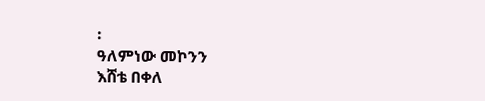፡
ዓለምነው መኮንን
እሸቴ በቀለ